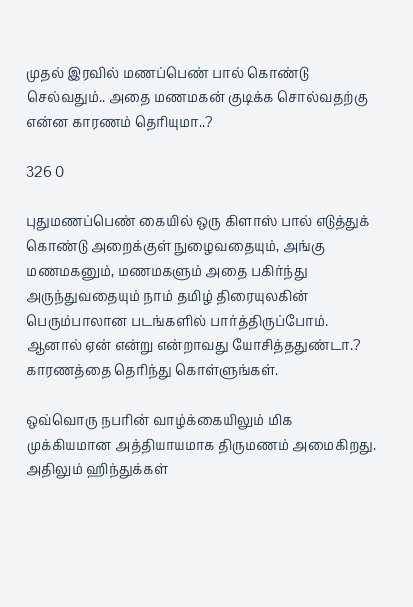முதல் இரவில் மணப்பெண் பால் கொண்டு செல்வதும்.. அதை மணமகன் குடிக்க சொல்வதற்கு என்ன காரணம் தெரியுமா..?

326 0

புதுமணப்பெண் கையில் ஒரு கிளாஸ் பால் எடுத்துக் கொண்டு அறைக்குள் நுழைவதையும், அங்கு மணமகனும், மணமகளும் அதை பகிர்ந்து அருந்துவதையும் நாம் தமிழ் திரையுலகின் பெரும்பாலான படங்களில் பார்த்திருப்போம். ஆனால் ஏன் என்று என்றாவது யோசித்ததுண்டா.? காரணத்தை தெரிந்து கொள்ளுங்கள்.

ஒவ்வொரு நபரின் வாழ்க்கையிலும் மிக முக்கியமான அத்தியாயமாக திருமணம் அமைகிறது. அதிலும் ஹிந்துக்கள்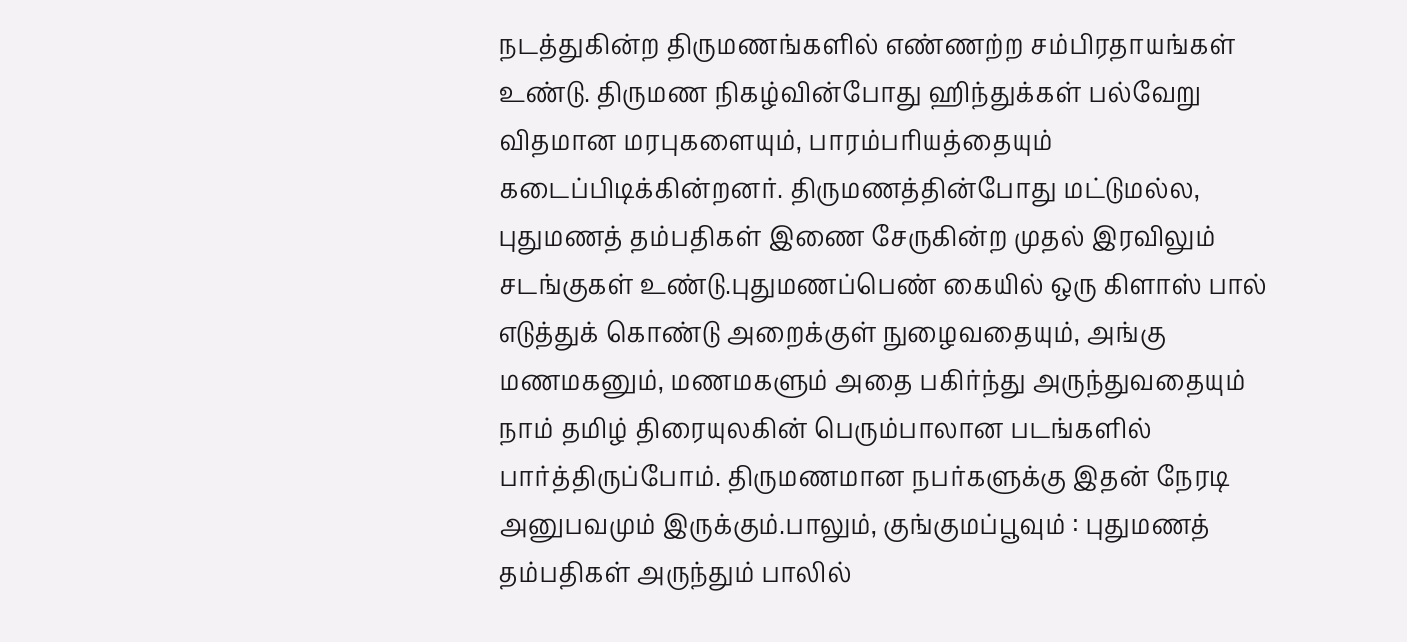நடத்துகின்ற திருமணங்களில் எண்ணற்ற சம்பிரதாயங்கள் உண்டு. திருமண நிகழ்வின்போது ஹிந்துக்கள் பல்வேறு விதமான மரபுகளையும், பாரம்பரியத்தையும் கடைப்பிடிக்கின்றனர். திருமணத்தின்போது மட்டுமல்ல, புதுமணத் தம்பதிகள் இணை சேருகின்ற முதல் இரவிலும் சடங்குகள் உண்டு.புதுமணப்பெண் கையில் ஒரு கிளாஸ் பால் எடுத்துக் கொண்டு அறைக்குள் நுழைவதையும், அங்கு மணமகனும், மணமகளும் அதை பகிர்ந்து அருந்துவதையும் நாம் தமிழ் திரையுலகின் பெரும்பாலான படங்களில் பார்த்திருப்போம். திருமணமான நபர்களுக்கு இதன் நேரடி அனுபவமும் இருக்கும்.பாலும், குங்குமப்பூவும் : புதுமணத் தம்பதிகள் அருந்தும் பாலில்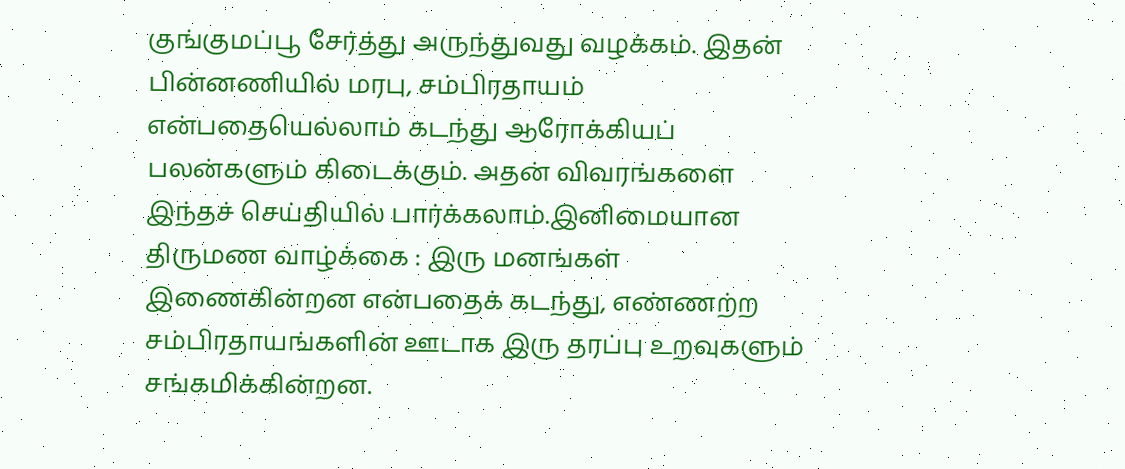குங்குமப்பூ சேர்த்து அருந்துவது வழக்கம். இதன் பின்னணியில் மரபு, சம்பிரதாயம் என்பதையெல்லாம் கடந்து ஆரோக்கியப் பலன்களும் கிடைக்கும். அதன் விவரங்களை இந்தச் செய்தியில் பார்க்கலாம்.இனிமையான திருமண வாழ்க்கை : இரு மனங்கள் இணைகின்றன என்பதைக் கடந்து, எண்ணற்ற சம்பிரதாயங்களின் ஊடாக இரு தரப்பு உறவுகளும் சங்கமிக்கின்றன.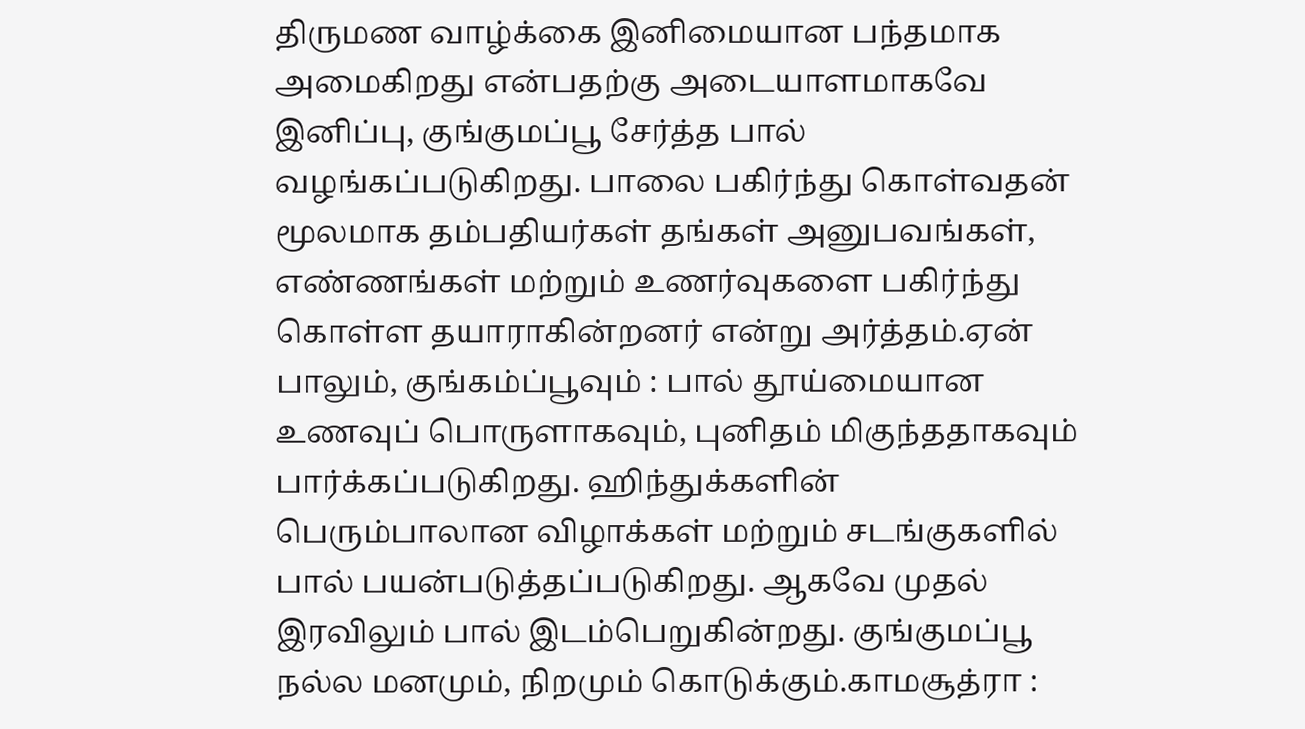திருமண வாழ்க்கை இனிமையான பந்தமாக அமைகிறது என்பதற்கு அடையாளமாகவே இனிப்பு, குங்குமப்பூ சேர்த்த பால் வழங்கப்படுகிறது. பாலை பகிர்ந்து கொள்வதன் மூலமாக தம்பதியர்கள் தங்கள் அனுபவங்கள், எண்ணங்கள் மற்றும் உணர்வுகளை பகிர்ந்து கொள்ள தயாராகின்றனர் என்று அர்த்தம்.ஏன் பாலும், குங்கம்ப்பூவும் : பால் தூய்மையான உணவுப் பொருளாகவும், புனிதம் மிகுந்ததாகவும் பார்க்கப்படுகிறது. ஹிந்துக்களின் பெரும்பாலான விழாக்கள் மற்றும் சடங்குகளில் பால் பயன்படுத்தப்படுகிறது. ஆகவே முதல் இரவிலும் பால் இடம்பெறுகின்றது. குங்குமப்பூ நல்ல மனமும், நிறமும் கொடுக்கும்.காமசூத்ரா :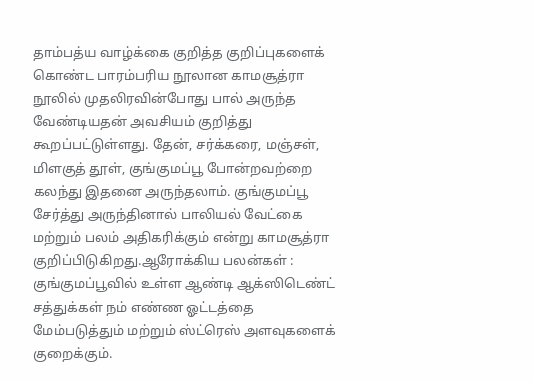தாம்பத்ய வாழ்க்கை குறித்த குறிப்புகளைக் கொண்ட பாரம்பரிய நூலான காமசூத்ரா நூலில் முதலிரவின்போது பால் அருந்த வேண்டியதன் அவசியம் குறித்து கூறப்பட்டுள்ளது. தேன், சர்க்கரை, மஞ்சள், மிளகுத் தூள், குங்குமப்பூ போன்றவற்றை கலந்து இதனை அருந்தலாம். குங்குமப்பூ சேர்த்து அருந்தினால் பாலியல் வேட்கை மற்றும் பலம் அதிகரிக்கும் என்று காமசூத்ரா குறிப்பிடுகிறது.ஆரோக்கிய பலன்கள் : குங்குமப்பூவில் உள்ள ஆண்டி ஆக்ஸிடெண்ட் சத்துக்கள் நம் எண்ண ஓட்டத்தை மேம்படுத்தும் மற்றும் ஸ்ட்ரெஸ் அளவுகளைக் குறைக்கும்.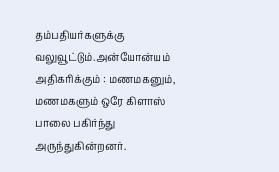தம்பதியர்களுக்கு வலுவூட்டும்.அன்யோன்யம் அதிகரிக்கும் : மணமகனும், மணமகளும் ஒரே கிளாஸ் பாலை பகிர்ந்து அருந்துகின்றனர்.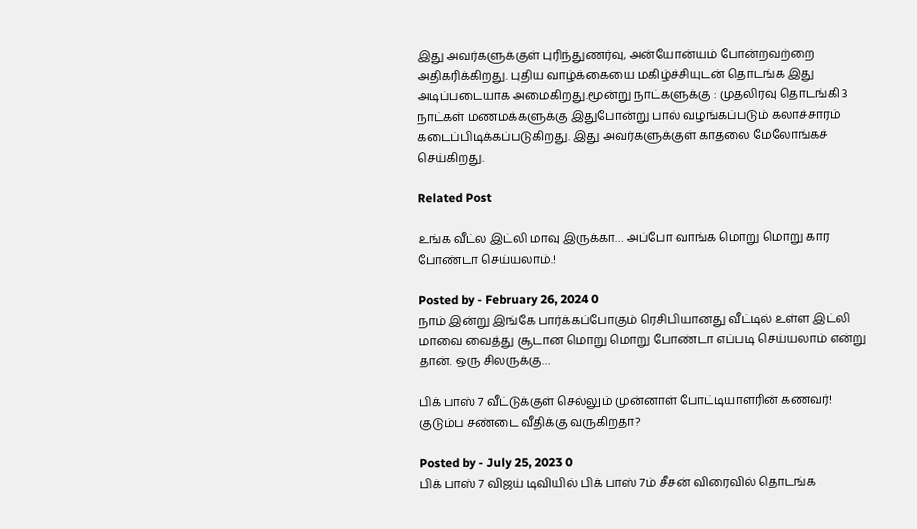இது அவர்களுக்குள் புரிந்துணர்வு, அன்யோன்யம் போன்றவற்றை அதிகரிக்கிறது. புதிய வாழ்க்கையை மகிழ்ச்சியுடன் தொடங்க இது அடிப்படையாக அமைகிறது.மூன்று நாட்களுக்கு : முதலிரவு தொடங்கி 3 நாட்கள் மணமக்களுக்கு இதுபோன்று பால் வழங்கப்படும் கலாச்சாரம் கடைப்பிடிக்கப்படுகிறது. இது அவர்களுக்குள் காதலை மேலோங்கச் செய்கிறது.

Related Post

உங்க வீட்ல இட்லி மாவு இருக்கா… அப்போ வாங்க மொறு மொறு கார போண்டா செய்யலாம்.!

Posted by - February 26, 2024 0
நாம் இன்று இங்கே பார்க்கப்போகும் ரெசிபியானது வீட்டில் உள்ள இட்லி மாவை வைத்து சூடான மொறு மொறு போண்டா எப்படி செய்யலாம் என்று தான். ஒரு சிலருக்கு…

பிக் பாஸ் 7 வீட்டுக்குள் செல்லும் முன்னாள் போட்டியாளரின் கணவர்! குடும்ப சண்டை வீதிக்கு வருகிறதா?

Posted by - July 25, 2023 0
பிக் பாஸ் 7 விஜய் டிவியில் பிக் பாஸ் 7ம் சீசன் விரைவில் தொடங்க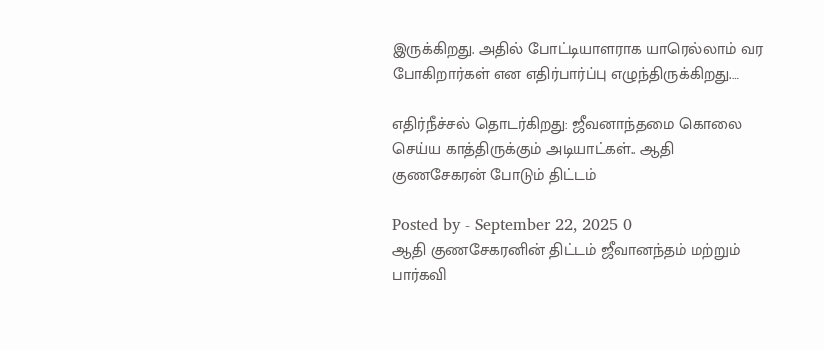இருக்கிறது. அதில் போட்டியாளராக யாரெல்லாம் வர போகிறார்கள் என எதிர்பார்ப்பு எழுந்திருக்கிறது.…

எதிர்நீச்சல் தொடர்கிறது: ஜீவனாந்தமை கொலை செய்ய காத்திருக்கும் அடியாட்கள்.. ஆதி குணசேகரன் போடும் திட்டம்

Posted by - September 22, 2025 0
ஆதி குணசேகரனின் திட்டம் ஜீவானந்தம் மற்றும் பார்கவி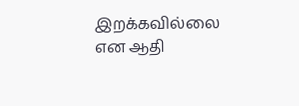இறக்கவில்லை என ஆதி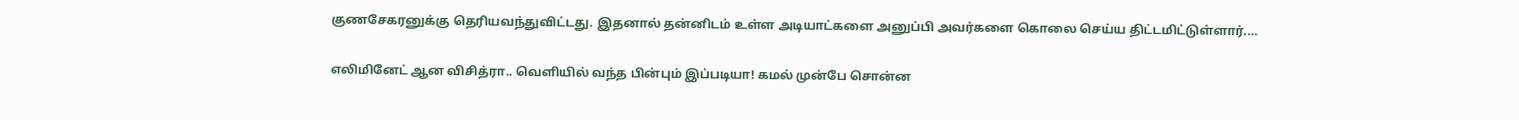குணசேகரனுக்கு தெரியவந்துவிட்டது. இதனால் தன்னிடம் உள்ள அடியாட்களை அனுப்பி அவர்களை கொலை செய்ய திட்டமிட்டுள்ளார்.…

எலிமினேட் ஆன விசித்ரா.. வெளியில் வந்த பின்பும் இப்படியா! கமல் முன்பே சொன்ன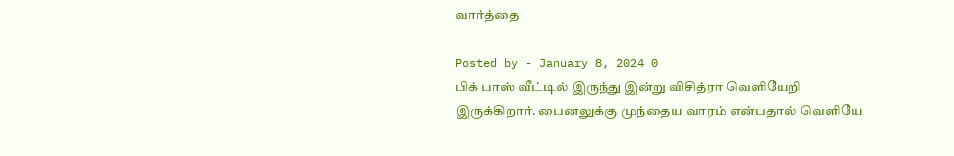வார்த்தை

Posted by - January 8, 2024 0
பிக் பாஸ் வீட்டில் இருந்து இன்று விசித்ரா வெளியேறி இருக்கிறார். பைனலுக்கு முந்தைய வாரம் என்பதால் வெளியே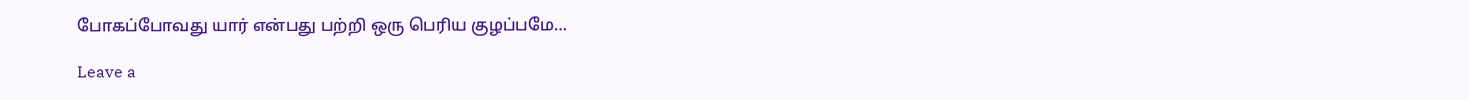போகப்போவது யார் என்பது பற்றி ஒரு பெரிய குழப்பமே…

Leave a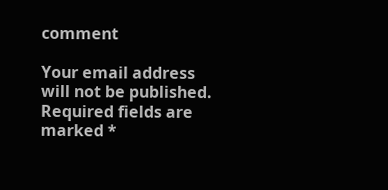comment

Your email address will not be published. Required fields are marked *